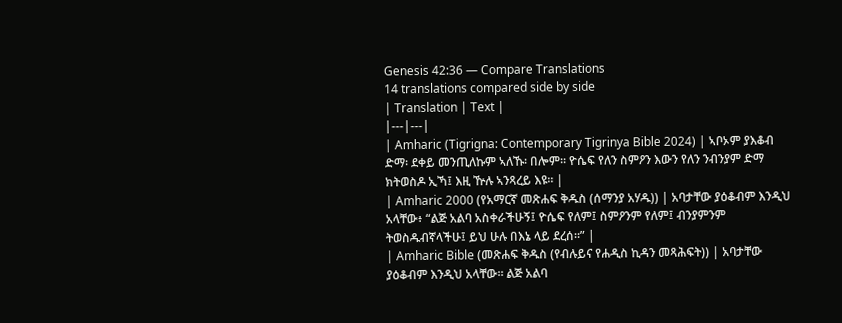Genesis 42:36 — Compare Translations
14 translations compared side by side
| Translation | Text |
|---|---|
| Amharic (Tigrigna: Contemporary Tigrinya Bible 2024) | ኣቦኦም ያእቆብ ድማ፡ ደቀይ መንጢለኩም ኣለኹ፡ በሎም። ዮሴፍ የለን ስምዖን እውን የለን ንብንያም ድማ ክትወስዶ ኢኻ፤ እዚ ዅሉ ኣንጻረይ እዩ። |
| Amharic 2000 (የአማርኛ መጽሐፍ ቅዱስ (ሰማንያ አሃዱ)) | አባታቸው ያዕቆብም እንዲህ አላቸው፥ “ልጅ አልባ አስቀራችሁኝ፤ ዮሴፍ የለም፤ ስምዖንም የለም፤ ብንያምንም ትወስዱብኛላችሁ፤ ይህ ሁሉ በእኔ ላይ ደረሰ።” |
| Amharic Bible (መጽሐፍ ቅዱስ (የብሉይና የሐዲስ ኪዳን መጻሕፍት)) | አባታቸው ያዕቆብም እንዲህ አላቸው። ልጅ አልባ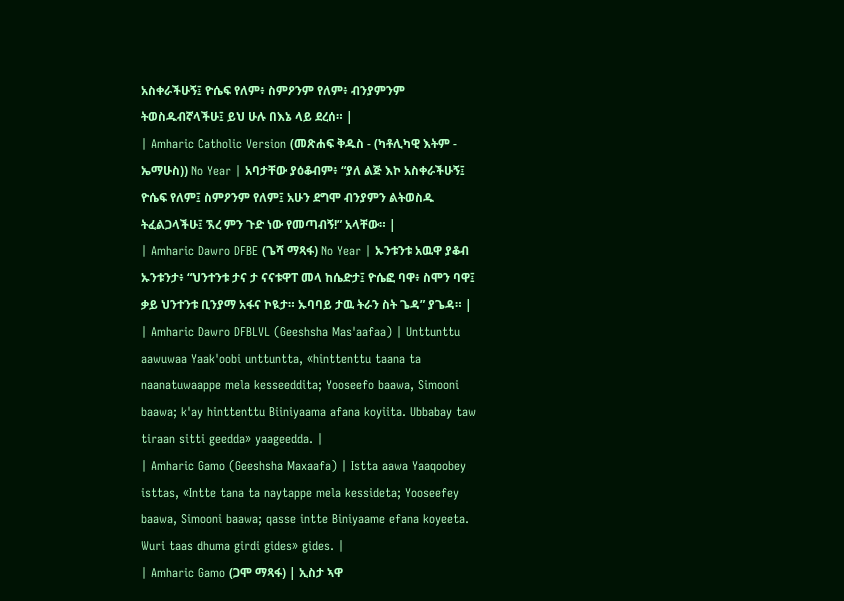አስቀራችሁኝ፤ ዮሴፍ የለም፥ ስምዖንም የለም፥ ብንያምንም ትወስዱብኛላችሁ፤ ይህ ሁሉ በእኔ ላይ ደረሰ። |
| Amharic Catholic Version (መጽሐፍ ቅዱስ - (ካቶሊካዊ እትም - ኤማሁስ)) No Year | አባታቸው ያዕቆብም፥ “ያለ ልጅ እኮ አስቀራችሁኝ፤ ዮሴፍ የለም፤ ስምዖንም የለም፤ አሁን ደግሞ ብንያምን ልትወስዱ ትፈልጋላችሁ፤ ኧረ ምን ጉድ ነው የመጣብኝ!” አላቸው። |
| Amharic Dawro DFBE (ጌሻ ማጻፋ) No Year | ኡንቱንቱ አዉዋ ያቆብ ኡንቱንታ፥ “ህንተንቱ ታና ታ ናናቱዋፐ መላ ከሴድታ፤ ዮሴፎ ባዋ፥ ስሞን ባዋ፤ ቃይ ህንተንቱ ቢንያማ አፋና ኮዪታ። ኡባባይ ታዉ ትራን ስት ጌዳ” ያጌዳ። |
| Amharic Dawro DFBLVL (Geeshsha Mas'aafaa) | Unttunttu aawuwaa Yaak'oobi unttuntta, «hinttenttu taana ta naanatuwaappe mela kesseeddita; Yooseefo baawa, Simooni baawa; k'ay hinttenttu Biiniyaama afana koyiita. Ubbabay taw tiraan sitti geedda» yaageedda. |
| Amharic Gamo (Geeshsha Maxaafa) | Istta aawa Yaaqoobey isttas, «Intte tana ta naytappe mela kessideta; Yooseefey baawa, Simooni baawa; qasse intte Biniyaame efana koyeeta. Wuri taas dhuma girdi gides» gides. |
| Amharic Gamo (ጋሞ ማጻፋ) | ኢስታ ኣዋ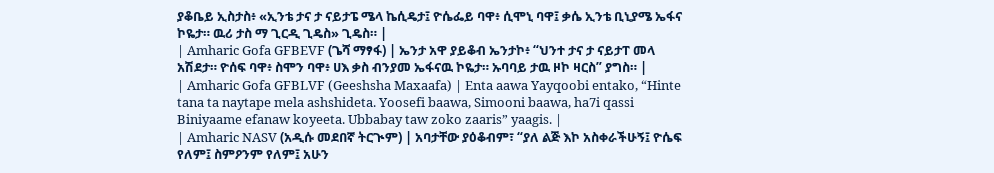ያቆቤይ ኢስታስ፥ «ኢንቴ ታና ታ ናይታፔ ሜላ ኬሲዴታ፤ ዮሴፌይ ባዋ፥ ሲሞኒ ባዋ፤ ቃሴ ኢንቴ ቢኒያሜ ኤፋና ኮዬታ። ዉሪ ታስ ማ ጊርዲ ጊዴስ» ጊዴስ። |
| Amharic Gofa GFBEVF (ጌሻ ማፃፋ) | ኤንታ አዋ ያይቆብ ኤንታኮ፥ “ህንተ ታና ታ ናይታፐ መላ አሽደታ። ዮሰፍ ባዋ፥ ስሞን ባዋ፥ ሀእ ቃስ ብንያመ ኤፋናዉ ኮዬታ። ኡባባይ ታዉ ዞኮ ዛርስ” ያግስ። |
| Amharic Gofa GFBLVF (Geeshsha Maxaafa) | Enta aawa Yayqoobi entako, “Hinte tana ta naytape mela ashshideta. Yoosefi baawa, Simooni baawa, ha7i qassi Biniyaame efanaw koyeeta. Ubbabay taw zoko zaaris” yaagis. |
| Amharic NASV (አዲሱ መደበኛ ትርጒም) | አባታቸው ያዕቆብም፣ “ያለ ልጅ እኮ አስቀራችሁኝ፤ ዮሴፍ የለም፤ ስምዖንም የለም፤ አሁን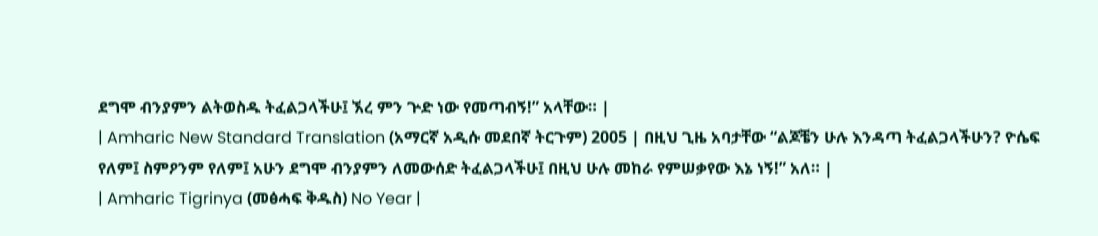ደግሞ ብንያምን ልትወስዱ ትፈልጋላችሁ፤ ኧረ ምን ጕድ ነው የመጣብኝ!” አላቸው። |
| Amharic New Standard Translation (አማርኛ አዲሱ መደበኛ ትርጉም) 2005 | በዚህ ጊዜ አባታቸው “ልጆቼን ሁሉ እንዳጣ ትፈልጋላችሁን? ዮሴፍ የለም፤ ስምዖንም የለም፤ አሁን ደግሞ ብንያምን ለመውሰድ ትፈልጋላችሁ፤ በዚህ ሁሉ መከራ የምሠቃየው እኔ ነኝ!” አለ። |
| Amharic Tigrinya (መፅሓፍ ቅዱስ) No Year |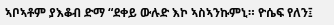ኣቦኣቶም ያእቆብ ድማ “ደቀይ ውሉድ እኮ ኣስኣንኩምኒ። ዮሴፍ የለን፤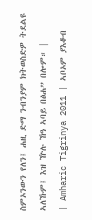ስምኦንውን የለን፤ ሐዚ ድማ ንብንያም ክትወስድዎ ትደልዩ ኣለኹም፤ እዝ ዅሉ ኸዓ ኣባይ በፅሐ” በሎም። |
| Amharic Tigrinya 2011 | ኣቦኦም ያእቆብ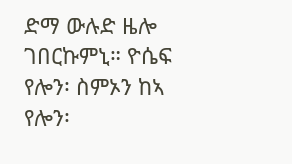ድማ ውሉድ ዜሎ ገበርኩምኒ። ዮሴፍ የሎን፡ ስምኦን ከኣ የሎን፡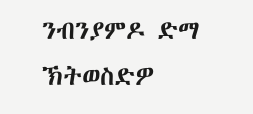ንብንያምዶ ድማ ኽትወስድዎ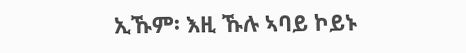ኢኹም፡ እዚ ኹሉ ኣባይ ኮይኑ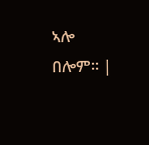ኣሎ በሎም። |